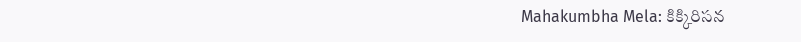Mahakumbha Mela: కిక్కిరిసన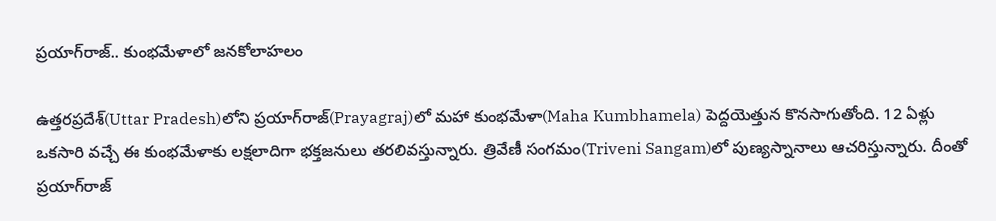ప్రయాగ్‌రాజ్.. కుంభమేళాలో జనకోలాహలం

ఉత్తరప్రదేశ్‌(Uttar Pradesh)లోని ప్రయాగ్‌రాజ్‌(Prayagraj)లో మహా కుంభమేళా(Maha Kumbhamela) పెద్దయెత్తున కొనసాగుతోంది. 12 ఏళ్లు ఒకసారి వచ్చే ఈ కుంభమేళాకు లక్షలాదిగా భక్తజనులు తరలివస్తున్నారు. త్రివేణీ సంగమం(Triveni Sangam)లో పుణ్యస్నానాలు ఆచరిస్తున్నారు. దీంతో ప్రయాగ్‌రాజ్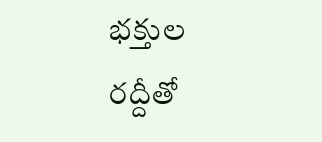భక్తుల రద్దీతో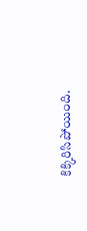కిక్కిరిసిపోయింది.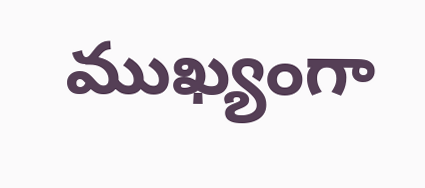ముఖ్యంగా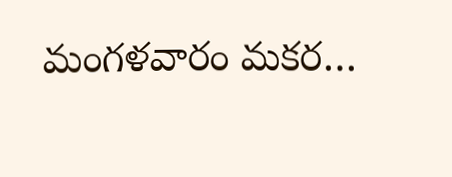మంగళవారం మకర…